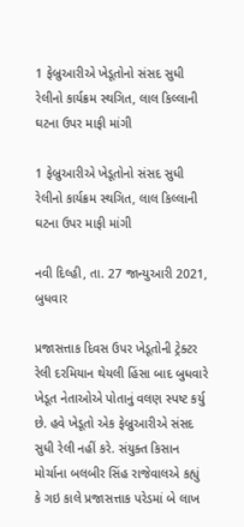1 ફેબ્રુઆરીએ ખેડૂતોનો સંસદ સુધી રેલીનો કાર્યક્રમ સ્થગિત, લાલ કિલ્લાની ઘટના ઉપર માફી માંગી

1 ફેબ્રુઆરીએ ખેડૂતોનો સંસદ સુધી રેલીનો કાર્યક્રમ સ્થગિત, લાલ કિલ્લાની ઘટના ઉપર માફી માંગી

નવી દિલ્હી, તા. 27 જાન્યુઆરી 2021, બુધવાર

પ્રજાસત્તાક દિવસ ઉપર ખેડૂતોની ટ્રેક્ટર રેલી દરમિયાન થેયલી હિંસા બાદ બુધવારે ખેડૂત નેતાઓએ પોતાનું વલણ સ્પષ્ટ કર્યુ છે. હવે ખેડૂતો એક ફેબ્રુઆરીએ સંસદ સુધી રેલી નહીં કરે. સંયુક્ત કિસાન મોર્ચાના બલબીર સિંહ રાજેવાલએ કહ્યું કે ગઇ કાલે પ્રજાસત્તાક પરેડમાં બે લાખ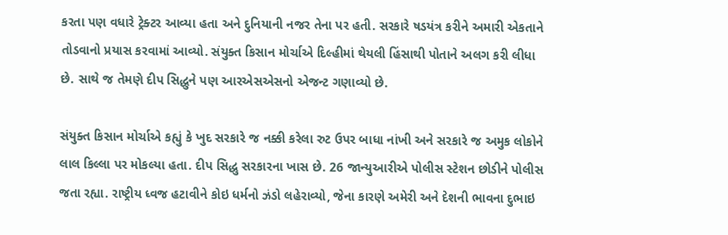કરતા પણ વધારે ટ્રેક્ટર આવ્યા હતા અને દુનિયાની નજર તેના પર હતી. સરકારે ષડયંત્ર કરીને અમારી એકતાને તોડવાનો પ્રયાસ કરવામાં આવ્યો. સંયુક્ત કિસાન મોર્ચાએ દિલ્હીમાં થેયલી હિંસાથી પોતાને અલગ કરી લીધા છે. સાથે જ તેમણે દીપ સિદ્ધુને પણ આરએસએસનો એજન્ટ ગણાવ્યો છે.

સંયુક્ત કિસાન મોર્ચાએ કહ્યું કે ખુદ સરકારે જ નક્કી કરેલા રુટ ઉપર બાધા નાંખી અને સરકારે જ અમુક લોકોને લાલ કિલ્લા પર મોકલ્યા હતા. દીપ સિદ્ધુ સરકારના ખાસ છે. 26 જાન્યુઆરીએ પોલીસ સ્ટેશન છોડીને પોલીસ જતા રહ્યા. રાષ્ટ્રીય ધ્વજ હટાવીને કોઇ ધર્મનો ઝંડો લહેરાવ્યો, જેના કારણે અમેરી અને દેશની ભાવના દુભાઇ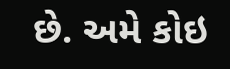છે. અમે કોઇ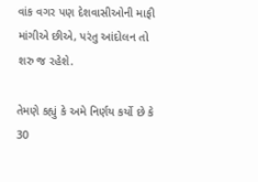વાંક વગર પણ દેશવાસીઓની માફી માંગીએ છીએ, પરંતુ આંદોલન તો શરુ જ રહેશે.

તેમણે કહ્યું કે અમે નિર્ણય કર્યો છે કે 30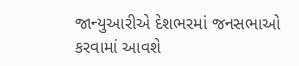જાન્યુઆરીએ દેશભરમાં જનસભાઓ કરવામાં આવશે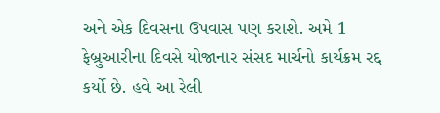અને એક દિવસના ઉપવાસ પણ કરાશે. અમે 1 ફેબ્રુઆરીના દિવસે યોજાનાર સંસદ માર્ચનો કાર્યક્રમ રદ્દ કર્યો છે. હવે આ રેલી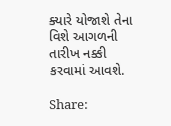ક્યારે યોજાશે તેના વિશે આગળની તારીખ નક્કી કરવામાં આવશે.

Share: